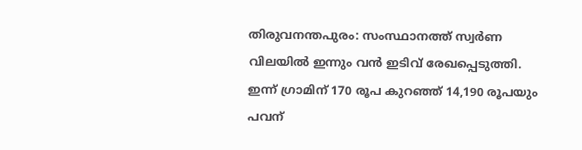തിരുവനന്തപുരം: സംസ്ഥാനത്ത് സ്വർണ വിലയിൽ ഇന്നും വൻ ഇടിവ് രേഖപ്പെടുത്തി. ഇന്ന് ഗ്രാമിന് 170 രൂപ കുറഞ്ഞ് 14,190 രൂപയും പവന്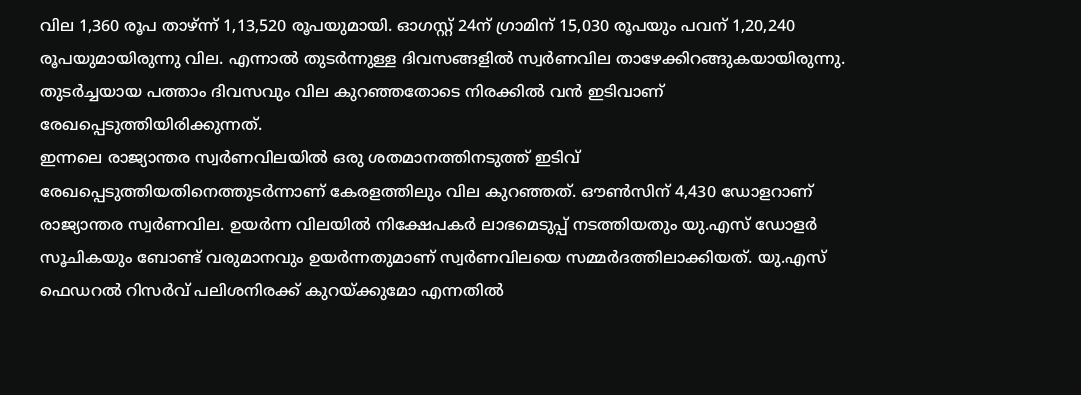വില 1,360 രൂപ താഴ്ന്ന് 1,13,520 രൂപയുമായി. ഓഗസ്റ്റ് 24ന് ഗ്രാമിന് 15,030 രൂപയും പവന് 1,20,240 രൂപയുമായിരുന്നു വില. എന്നാൽ തുടർന്നുള്ള ദിവസങ്ങളിൽ സ്വർണവില താഴേക്കിറങ്ങുകയായിരുന്നു. തുടർച്ചയായ പത്താം ദിവസവും വില കുറഞ്ഞതോടെ നിരക്കിൽ വൻ ഇടിവാണ് രേഖപ്പെടുത്തിയിരിക്കുന്നത്.
ഇന്നലെ രാജ്യാന്തര സ്വർണവിലയിൽ ഒരു ശതമാനത്തിനടുത്ത് ഇടിവ് രേഖപ്പെടുത്തിയതിനെത്തുടർന്നാണ് കേരളത്തിലും വില കുറഞ്ഞത്. ഔൺസിന് 4,430 ഡോളറാണ് രാജ്യാന്തര സ്വർണവില. ഉയർന്ന വിലയിൽ നിക്ഷേപകർ ലാഭമെടുപ്പ് നടത്തിയതും യു.എസ് ഡോളർ സൂചികയും ബോണ്ട് വരുമാനവും ഉയർന്നതുമാണ് സ്വർണവിലയെ സമ്മർദത്തിലാക്കിയത്. യു.എസ് ഫെഡറൽ റിസർവ് പലിശനിരക്ക് കുറയ്ക്കുമോ എന്നതിൽ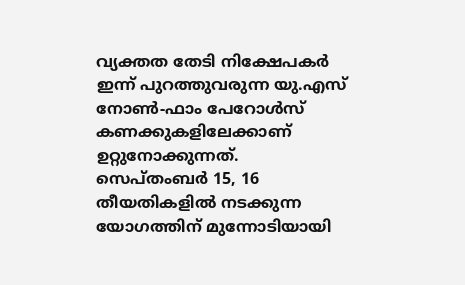വ്യക്തത തേടി നിക്ഷേപകർ ഇന്ന് പുറത്തുവരുന്ന യു.എസ് നോൺ-ഫാം പേറോൾസ് കണക്കുകളിലേക്കാണ് ഉറ്റുനോക്കുന്നത്.
സെപ്തംബർ 15, 16 തീയതികളിൽ നടക്കുന്ന യോഗത്തിന് മുന്നോടിയായി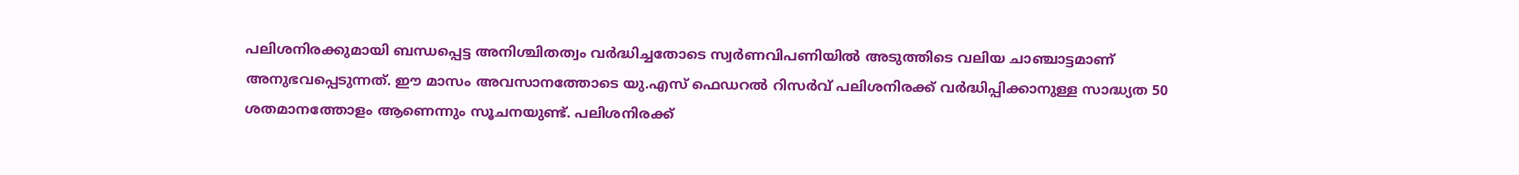പലിശനിരക്കുമായി ബന്ധപ്പെട്ട അനിശ്ചിതത്വം വർദ്ധിച്ചതോടെ സ്വർണവിപണിയിൽ അടുത്തിടെ വലിയ ചാഞ്ചാട്ടമാണ് അനുഭവപ്പെടുന്നത്. ഈ മാസം അവസാനത്തോടെ യു.എസ് ഫെഡറൽ റിസർവ് പലിശനിരക്ക് വർദ്ധിപ്പിക്കാനുള്ള സാദ്ധ്യത 50 ശതമാനത്തോളം ആണെന്നും സൂചനയുണ്ട്. പലിശനിരക്ക്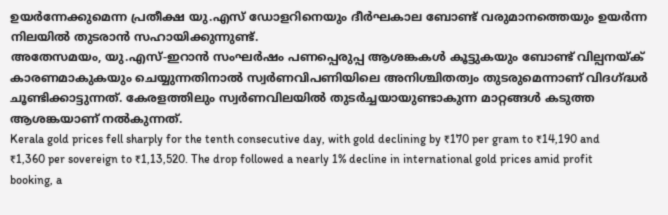ഉയർന്നേക്കുമെന്ന പ്രതീക്ഷ യു.എസ് ഡോളറിനെയും ദീർഘകാല ബോണ്ട് വരുമാനത്തെയും ഉയർന്ന നിലയിൽ തുടരാൻ സഹായിക്കുന്നുണ്ട്.
അതേസമയം, യു.എസ്-ഇറാൻ സംഘർഷം പണപ്പെരുപ്പ ആശങ്കകൾ കൂട്ടുകയും ബോണ്ട് വില്പനയ്ക് കാരണമാകുകയും ചെയ്യുന്നതിനാൽ സ്വർണവിപണിയിലെ അനിശ്ചിതത്വം തുടരുമെന്നാണ് വിദഗ്ദ്ധർ ചൂണ്ടിക്കാട്ടുന്നത്. കേരളത്തിലും സ്വർണവിലയിൽ തുടർച്ചയായുണ്ടാകുന്ന മാറ്റങ്ങൾ കടുത്ത ആശങ്കയാണ് നൽകുന്നത്.
Kerala gold prices fell sharply for the tenth consecutive day, with gold declining by ₹170 per gram to ₹14,190 and ₹1,360 per sovereign to ₹1,13,520. The drop followed a nearly 1% decline in international gold prices amid profit booking, a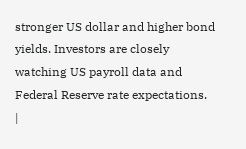stronger US dollar and higher bond yields. Investors are closely watching US payroll data and Federal Reserve rate expectations.
|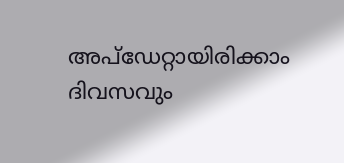അപ്ഡേറ്റായിരിക്കാം ദിവസവും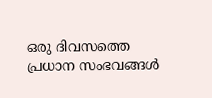ഒരു ദിവസത്തെ പ്രധാന സംഭവങ്ങൾ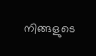നിങ്ങളുടെ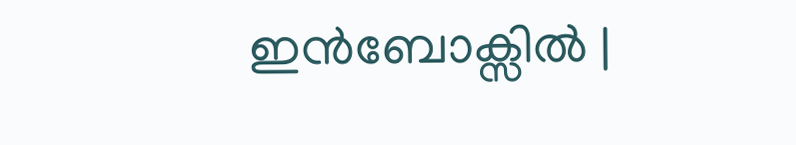ഇൻബോക്സിൽ |